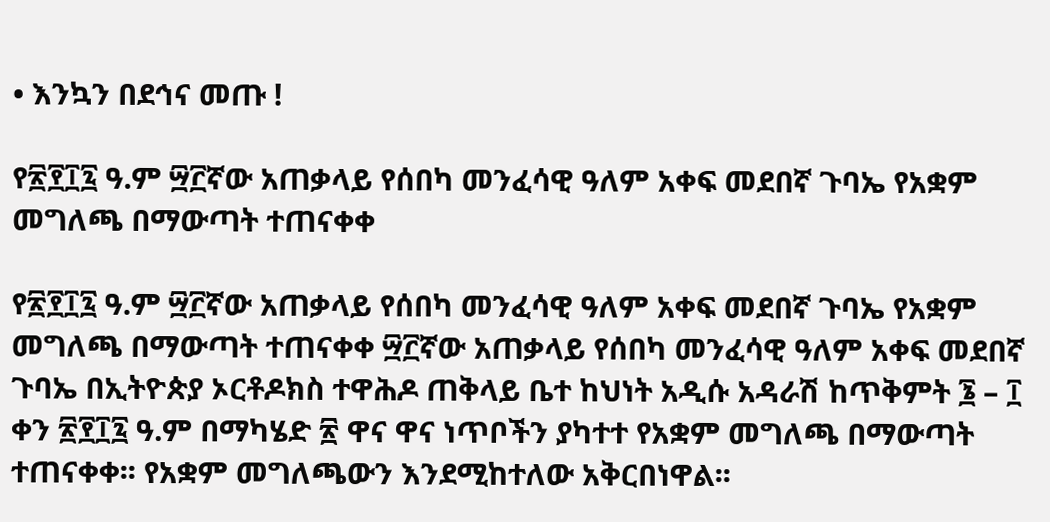• እንኳን በደኅና መጡ !

የ፳፻፲፯ ዓ.ም ፵፫ኛው አጠቃላይ የሰበካ መንፈሳዊ ዓለም አቀፍ መደበኛ ጉባኤ የአቋም መግለጫ በማውጣት ተጠናቀቀ

የ፳፻፲፯ ዓ.ም ፵፫ኛው አጠቃላይ የሰበካ መንፈሳዊ ዓለም አቀፍ መደበኛ ጉባኤ የአቋም መግለጫ በማውጣት ተጠናቀቀ ፵፫ኛው አጠቃላይ የሰበካ መንፈሳዊ ዓለም አቀፍ መደበኛ ጉባኤ በኢትዮጵያ ኦርቶዶክስ ተዋሕዶ ጠቅላይ ቤተ ከህነት አዲሱ አዳራሽ ከጥቅምት ፮ – ፲ ቀን ፳፻፲፯ ዓ.ም በማካሄድ ፳ ዋና ዋና ነጥቦችን ያካተተ የአቋም መግለጫ በማውጣት ተጠናቀቀ፡፡ የአቋም መግለጫውን እንደሚከተለው አቅርበነዋል፡፡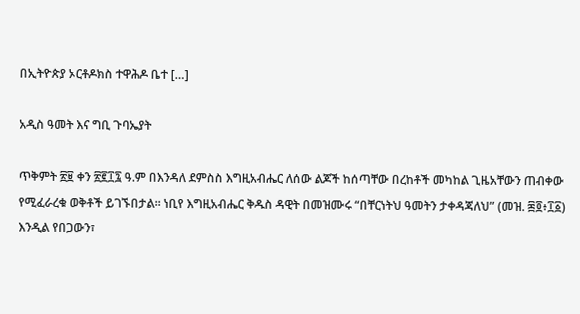በኢትዮጵያ ኦርቶዶክስ ተዋሕዶ ቤተ […]

አዲስ ዓመት እና ግቢ ጉባኤያት

ጥቅምት ፳፱ ቀን ፳፪፲፯ ዓ.ም በእንዳለ ደምስስ እግዚአብሔር ለሰው ልጆች ከሰጣቸው በረከቶች መካከል ጊዜአቸውን ጠብቀው የሚፈራረቁ ወቅቶች ይገኙበታል፡፡ ነቢየ እግዚአብሔር ቅዱስ ዳዊት በመዝሙሩ “በቸርነትህ ዓመትን ታቀዳጃለህ” (መዝ. ፷፬፥፲፩) እንዲል የበጋውን፣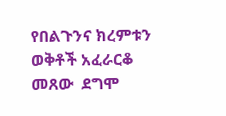የበልጉንና ክረምቱን ወቅቶች አፈራርቆ መጸው  ደግሞ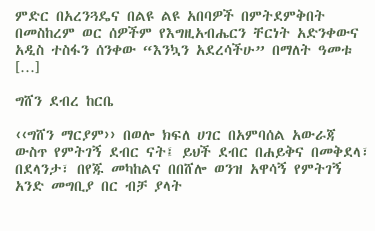ምድር በአረንጓዴና በልዩ ልዩ አበባዎች በምትደምቅበት በመስከረም ወር ሰዎችም የእግዚአብሔርን ቸርነት አድንቀውና አዲስ ተስፋን ሰንቀው “እንኳን አደረሳችሁ” በማለት ዓመቱ […]

ግሸን ደብረ ከርቤ

‹‹ግሸን ማርያም›› በወሎ ክፍለ ሀገር በአምባሰል አውራጃ ውስጥ የምትገኝ ደብር ናት፤ ይህች ደብር በሐይቅና በመቅደላ፣ በደላንታ፣ በየጁ መካከልና በበሸሎ ወንዝ አዋሳኝ የምትገኝ አንድ መግቢያ በር ብቻ ያላት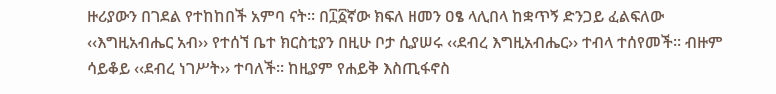ዙሪያውን በገደል የተከከበች አምባ ናት፡፡ በ፲፩ኛው ክፍለ ዘመን ዐፄ ላሊበላ ከቋጥኝ ድንጋይ ፈልፍለው ‹‹እግዚአብሔር አብ›› የተሰኘ ቤተ ክርስቲያን በዚሁ ቦታ ሲያሠሩ ‹‹ደብረ እግዚአብሔር›› ተብላ ተሰየመች። ብዙም ሳይቆይ ‹‹ደብረ ነገሥት›› ተባለች። ከዚያም የሐይቅ እስጢፋኖስ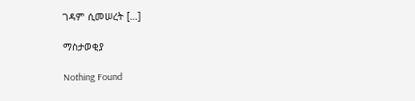ገዳም ሲመሠረት […]

ማስታወቂያ

Nothing Found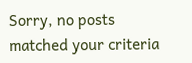Sorry, no posts matched your criteria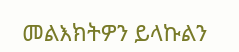መልእክትዎን ይላኩልን